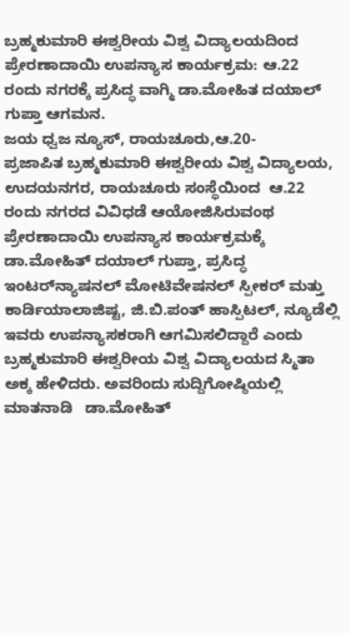ಬ್ರಹ್ಮಕುಮಾರಿ ಈಶ್ವರೀಯ ವಿಶ್ವ ವಿದ್ಯಾಲಯದಿಂದ ಪ್ರೇರಣಾದಾಯಿ‌ ಉಪನ್ಯಾಸ ಕಾರ್ಯಕ್ರಮ: ಆ.22 ರಂದು ನಗರಕ್ಕೆ ಪ್ರಸಿದ್ಧ ವಾಗ್ಮಿ ಡಾ.ಮೋಹಿತ ದಯಾಲ್ ಗುಪ್ತಾ ಆಗಮನ.                                                                  ಜಯ ಧ್ವಜ ನ್ಯೂಸ್, ರಾಯಚೂರು,ಆ.20-                  ಪ್ರಜಾಪಿತ ಬ್ರಹ್ಮಕುಮಾರಿ ಈಶ್ವರೀಯ ವಿಶ್ವ ವಿದ್ಯಾಲಯ, ಉದಯನಗರ, ರಾಯಚೂರು ಸಂಸ್ಥೆಯಿಂದ  ಆ.22 ರಂದು ನಗರದ ವಿವಿಧಡೆ ಆಯೋಜಿಸಿರುವಂಥ ಪ್ರೇರಣಾದಾಯಿ ಉಪನ್ಯಾಸ ಕಾರ್ಯಕ್ರಮಕ್ಕೆ ಡಾ.ಮೋಹಿತ್ ದಯಾಲ್ ಗುಪ್ತಾ, ಪ್ರಸಿದ್ಧ   ಇಂಟರ್‌ನ್ಯಾಷನಲ್ ಮೋಟಿವೇಷನಲ್ ಸ್ಪೀಕರ್ ಮತ್ತು  ಕಾರ್ಡಿಯಾಲಾಜಿಷ್ಟ, ಜಿ.ಬಿ.ಪಂತ್ ಹಾಸ್ಪಿಟಲ್, ನ್ಯೂಡೆಲ್ಲಿ ಇವರು ಉಪನ್ಯಾಸಕರಾಗಿ ಆಗಮಿಸಲಿದ್ದಾರೆ ಎಂದು ಬ್ರಹ್ಮಕುಮಾರಿ ಈಶ್ವರೀಯ ವಿಶ್ವ ವಿದ್ಯಾಲಯದ ಸ್ಮಿತಾ ಅಕ್ಕ ಹೇಳಿದರು. ಅವರಿಂದು ಸುದ್ದಿಗೋಷ್ಠಿಯಲ್ಲಿ ಮಾತನಾಡಿ   ಡಾ.ಮೋಹಿತ್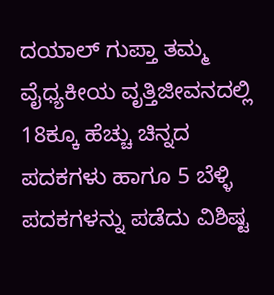ದಯಾಲ್ ಗುಪ್ತಾ ತಮ್ಮ ವೈಧ್ಯಕೀಯ ವೃತ್ತಿಜೀವನದಲ್ಲಿ 18ಕ್ಕೂ ಹೆಚ್ಚು ಚಿನ್ನದ ಪದಕಗಳು ಹಾಗೂ 5 ಬೆಳ್ಳಿ ಪದಕಗಳನ್ನು ಪಡೆದು ವಿಶಿಷ್ಟ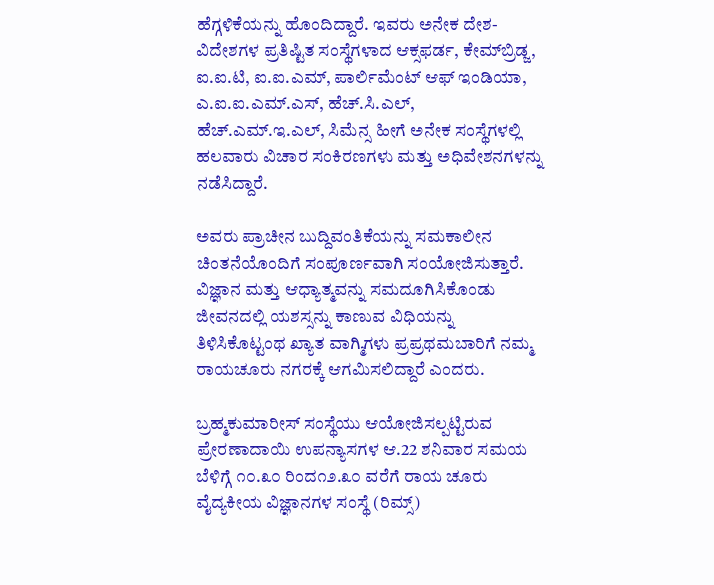ಹೆಗ್ಗಳಿಕೆಯನ್ನು ಹೊಂದಿದ್ದಾರೆ. ಇವರು ಅನೇಕ ದೇಶ-ವಿದೇಶಗಳ ಪ್ರತಿಷ್ಟಿತ ಸಂಸ್ಥೆಗಳಾದ ಆಕ್ಸಫರ್ಡ, ಕೇಮ್‌ಬ್ರಿಡ್ಜ, ಐ.ಐ.ಟಿ, ಐ.ಐ.ಎಮ್, ಪಾರ್ಲಿಮೆಂಟ್ ಆಫ್ ಇಂಡಿಯಾ, ಎ.ಐ.ಐ.ಎಮ್.ಎಸ್, ಹೆಚ್.ಸಿ.ಎಲ್, ಹೆಚ್.ಎಮ್.ಇ.ಎಲ್, ಸಿಮೆನ್ಸ ಹೀಗೆ ಅನೇಕ ಸಂಸ್ಥೆಗಳಲ್ಲಿ ಹಲವಾರು ವಿಚಾರ ಸಂಕಿರಣಗಳು ಮತ್ತು ಅಧಿವೇಶನಗಳನ್ನು ನಡೆಸಿದ್ದಾರೆ.

ಅವರು ಪ್ರಾಚೀನ ಬುದ್ದಿವಂತಿಕೆಯನ್ನು ಸಮಕಾಲೀನ ಚಿಂತನೆಯೊಂದಿಗೆ ಸಂಪೂರ್ಣವಾಗಿ ಸಂಯೋಜಿಸುತ್ತಾರೆ. ವಿಜ್ಞಾನ ಮತ್ತು ಆಧ್ಯಾತ್ಮವನ್ನು ಸಮದೂಗಿಸಿಕೊಂಡು ಜೀವನದಲ್ಲಿ ಯಶಸ್ಸನ್ನು ಕಾಣುವ ವಿಧಿಯನ್ನು ತಿಳಿಸಿಕೊಟ್ಟಂಥ ಖ್ಯಾತ ವಾಗ್ಮಿಗಳು ಪ್ರಪ್ರಥಮಬಾರಿಗೆ ನಮ್ಮ ರಾಯಚೂರು ನಗರಕ್ಕೆ ಆಗಮಿಸಲಿದ್ದಾರೆ ಎಂದರು.

ಬ್ರಹ್ಮಕುಮಾರೀಸ್ ಸಂಸ್ಥೆಯು ಆಯೋಜಿಸಲ್ಪಟ್ಟಿರುವ ಪ್ರೇರಣಾದಾಯಿ ಉಪನ್ಯಾಸಗಳ ಆ.22 ಶನಿವಾರ ಸಮಯ ಬೆಳಿಗ್ಗೆ ೧೦.೩೦ ರಿಂದ೧೨.೩೦ ವರೆಗೆ ರಾಯ ಚೂರು ವೈದ್ಯಕೀಯ ವಿಜ್ಞಾನಗಳ ಸಂಸ್ಥೆ (ರಿಮ್ಸ್)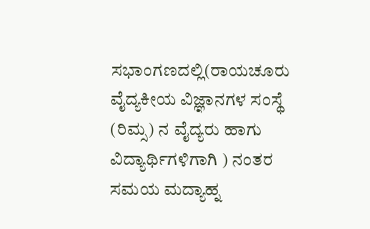ಸಭಾಂಗಣದಲ್ಲಿ(ರಾಯಚೂರು ವೈದ್ಯಕೀಯ ವಿಜ್ಞಾನಗಳ ಸಂಸ್ಥೆ (ರಿಮ್ಸ) ನ ವೈದ್ಯರು ಹಾಗು ವಿದ್ಯಾರ್ಥಿಗಳಿಗಾಗಿ ) ನಂತರ  ಸಮಯ ಮದ್ಯಾಹ್ನ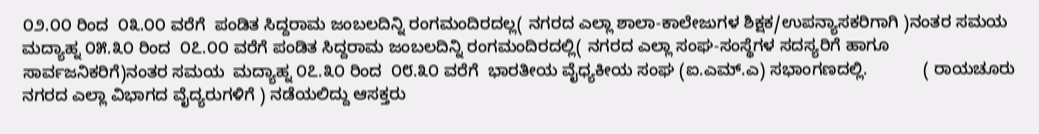೦೨.೦೦ ರಿಂದ  ೦೩.೦೦ ವರೆಗೆ  ಪಂಡಿತ ಸಿದ್ದರಾಮ ಜಂಬಲದಿನ್ನಿ ರಂಗಮಂದಿರದಲ್ಲ( ನಗರದ ಎಲ್ಲಾ ಶಾಲಾ-ಕಾಲೇಜುಗಳ ಶಿಕ್ಷಕ/ಉಪನ್ಯಾಸಕರಿಗಾಗಿ )ನಂತರ ಸಮಯ ಮದ್ಯಾಹ್ನ ೦೫.೩೦ ರಿಂದ  ೦೭.೦೦ ವರೆಗೆ ಪಂಡಿತ ಸಿದ್ದರಾಮ ಜಂಬಲದಿನ್ನಿ ರಂಗಮಂದಿರದಲ್ಲಿ( ನಗರದ ಎಲ್ಲಾ ಸಂಘ-ಸಂಸ್ಥೆಗಳ ಸದಸ್ಯರಿಗೆ ಹಾಗೂ ಸಾರ್ವಜನಿಕರಿಗೆ)ನಂತರ ಸಮಯ  ಮದ್ಯಾಹ್ನ ೦೭.೩೦ ರಿಂದ  ೦೮.೩೦ ವರೆಗೆ  ಭಾರತೀಯ ವೈಧ್ಯಕೀಯ ಸಂಘ (ಐ.ಎಮ್.ಎ) ಸಭಾಂಗಣದಲ್ಲಿ.            ( ರಾಯಚೂರು ನಗರದ ಎಲ್ಲಾ ವಿಭಾಗದ ವೈದ್ಯರುಗಳಿಗೆ ) ನಡೆಯಲಿದ್ದು ಆಸಕ್ತರು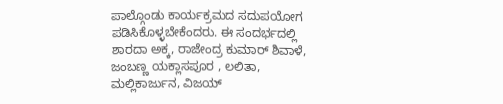ಪಾಲ್ಗೊಂಡು ಕಾರ್ಯಕ್ರಮದ ಸದುಪಯೋಗ ಪಡಿಸಿಕೊಳ್ಳಬೇಕೆಂದರು. ಈ ಸಂದರ್ಭದಲ್ಲಿ ಶಾರದಾ ಅಕ್ಕ, ರಾಜೇಂದ್ರ ಕುಮಾರ್ ಶಿವಾಳೆ, ಜಂಬಣ್ಣ ಯಕ್ಲಾಸಪೂರ , ಲಲಿತಾ, ಮಲ್ಲಿಕಾರ್ಜುನ, ವಿಜಯ್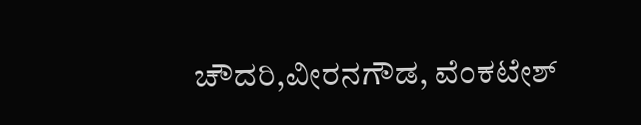ಚೌದರಿ,ವೀರನಗೌಡ, ವೆಂಕಟೇಶ್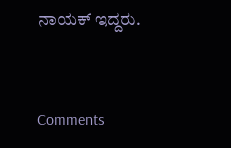ನಾಯಕ್ ಇದ್ದರು.



Comments